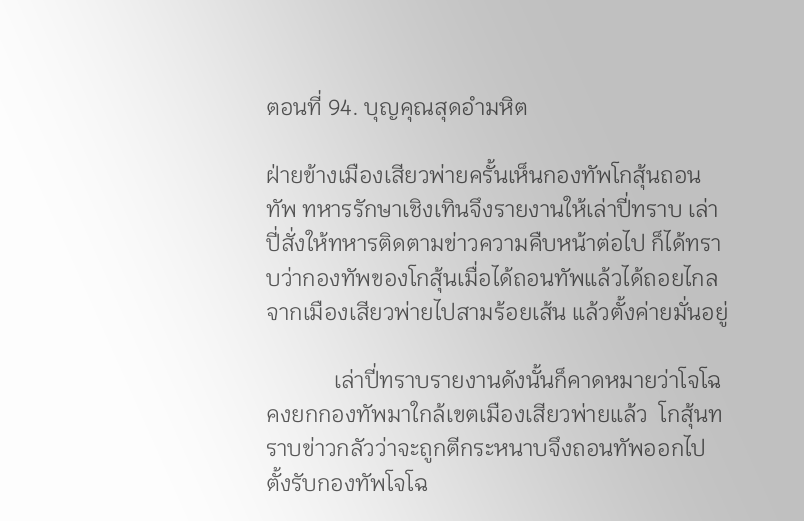ตอนที่ 94. บุญคุณสุดอำมหิต

ฝ่ายข้างเมืองเสียวพ่ายครั้นเห็นกองทัพโกสุ้นถอนทัพ ทหารรักษาเชิงเทินจึงรายงานให้เล่าปี่ทราบ เล่าปี่สั่งให้ทหารติดตามข่าวความคืบหน้าต่อไป ก็ได้ทราบว่ากองทัพของโกสุ้นเมื่อได้ถอนทัพแล้วได้ถอยไกลจากเมืองเสียวพ่ายไปสามร้อยเส้น แล้วตั้งค่ายมั่นอยู่

            เล่าปี่ทราบรายงานดังนั้นก็คาดหมายว่าโจโฉคงยกกองทัพมาใกล้เขตเมืองเสียวพ่ายแล้ว  โกสุ้นทราบข่าวกลัวว่าจะถูกตีกระหนาบจึงถอนทัพออกไปตั้งรับกองทัพโจโฉ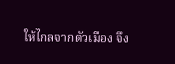ให้ไกลจากตัวเมือง จึง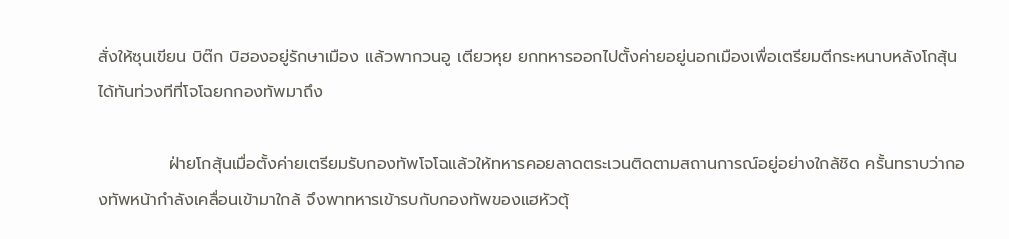สั่งให้ซุนเขียน บิต๊ก บิฮองอยู่รักษาเมือง แล้วพากวนอู เตียวหุย ยกทหารออกไปตั้งค่ายอยู่นอกเมืองเพื่อเตรียมตีกระหนาบหลังโกสุ้นได้ทันท่วงทีที่โจโฉยกกองทัพมาถึง

            ฝ่ายโกสุ้นเมื่อตั้งค่ายเตรียมรับกองทัพโจโฉแล้วให้ทหารคอยลาดตระเวนติดตามสถานการณ์อยู่อย่างใกล้ชิด ครั้นทราบว่ากองทัพหน้ากำลังเคลื่อนเข้ามาใกล้ จึงพาทหารเข้ารบกับกองทัพของแฮหัวตุ้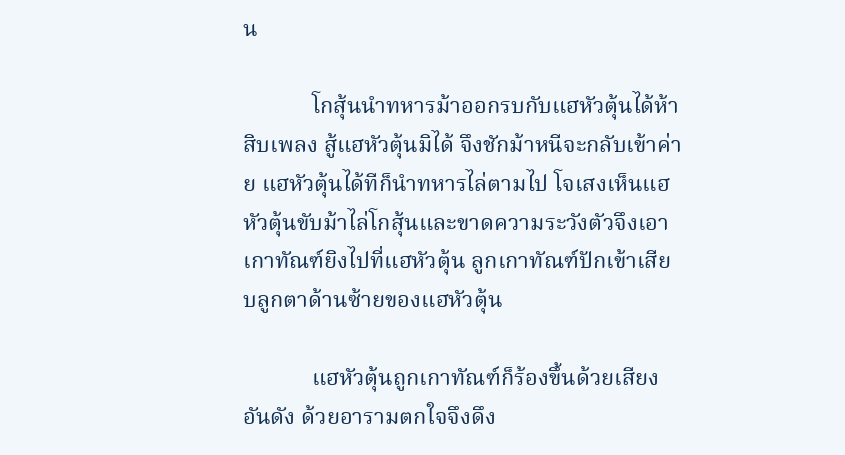น

            โกสุ้นนำทหารม้าออกรบกับแฮหัวตุ้นได้ห้าสิบเพลง สู้แฮหัวตุ้นมิได้ จึงชักม้าหนีจะกลับเข้าค่าย แฮหัวตุ้นได้ทีก็นำทหารไล่ตามไป โจเสงเห็นแฮหัวตุ้นขับม้าไล่โกสุ้นและขาดความระวังตัวจึงเอาเกาทัณฑ์ยิงไปที่แฮหัวตุ้น ลูกเกาทัณฑ์ปักเข้าเสียบลูกตาด้านซ้ายของแฮหัวตุ้น

            แฮหัวตุ้นถูกเกาทัณฑ์ก็ร้องขึ้นด้วยเสียงอันดัง ด้วยอารามตกใจจึงดึง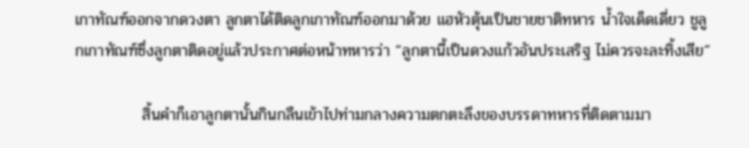เกาทัณฑ์ออกจากดวงตา ลูกตาได้ติดลูกเกาทัณฑ์ออกมาด้วย แฮหัวตุ้นเป็นชายชาติทหาร น้ำใจเด็ดเดี่ยว ชูลูกเกาทัณฑ์ซึ่งลูกตาติดอยู่แล้วประกาศต่อหน้าทหารว่า “ลูกตานี้เป็นดวงแก้วอันประเสริฐ ไม่ควรจะละทิ้งเสีย”

            สิ้นคำก็เอาลูกตานั้นกินกลืนเข้าไปท่ามกลางความตกตะลึงของบรรดาทหารที่ติดตามมา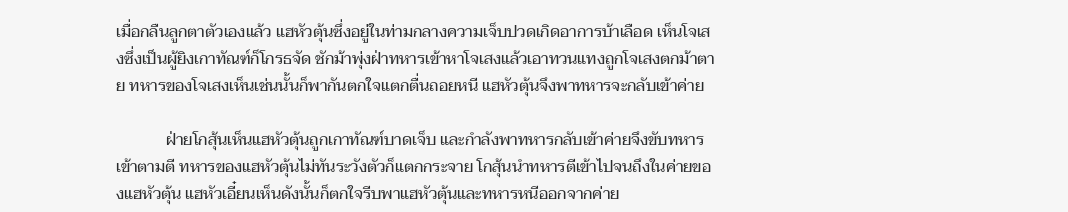เมื่อกลืนลูกตาตัวเองแล้ว แฮหัวตุ้นซึ่งอยู่ในท่ามกลางความเจ็บปวดเกิดอาการบ้าเลือด เห็นโจเสงซึ่งเป็นผู้ยิงเกาทัณฑ์ก็โกรธจัด ชักม้าพุ่งฝ่าทหารเข้าหาโจเสงแล้วเอาทวนแทงถูกโจเสงตกม้าตาย ทหารของโจเสงเห็นเช่นนั้นก็พากันตกใจแตกตื่นถอยหนี แฮหัวตุ้นจึงพาทหารจะกลับเข้าค่าย

            ฝ่ายโกสุ้นเห็นแฮหัวตุ้นถูกเกาทัณฑ์บาดเจ็บ และกำลังพาทหารกลับเข้าค่ายจึงขับทหารเข้าตามตี ทหารของแฮหัวตุ้นไม่ทันระวังตัวก็แตกกระจาย โกสุ้นนำทหารตีเข้าไปจนถึงในค่ายของแฮหัวตุ้น แฮหัวเอี๋ยนเห็นดังนั้นก็ตกใจรีบพาแฮหัวตุ้นและทหารหนีออกจากค่าย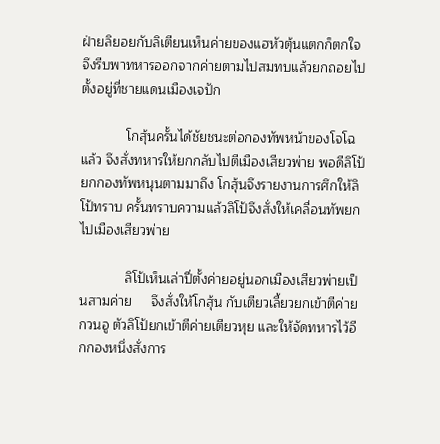ฝ่ายลิยอยกับลิเตียนเห็นค่ายของแฮหัวตุ้นแตกก็ตกใจ จึงรีบพาทหารออกจากค่ายตามไปสมทบแล้วยกถอยไปตั้งอยู่ที่ชายแดนเมืองเจปัก

            โกสุ้นครั้นได้ชัยชนะต่อกองทัพหน้าของโจโฉแล้ว จึงสั่งทหารให้ยกกลับไปตีเมืองเสียวพ่าย พอดีลิโป้ยกกองทัพหนุนตามมาถึง โกสุ้นจึงรายงานการศึกให้ลิโป้ทราบ ครั้นทราบความแล้วลิโป้จึงสั่งให้เคลื่อนทัพยกไปเมืองเสียวพ่าย

            ลิโป้เห็นเล่าปี่ตั้งค่ายอยู่นอกเมืองเสียวพ่ายเป็นสามค่าย     จึงสั่งให้โกสุ้น กับเตียวเลี้ยวยกเข้าตีค่ายกวนอู ตัวลิโป้ยกเข้าตีค่ายเตียวหุย และให้จัดทหารไว้อีกกองหนึ่งสั่งการ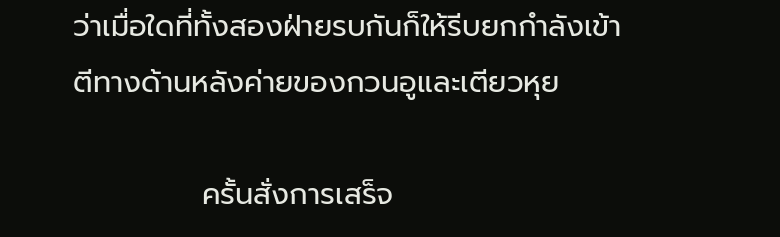ว่าเมื่อใดที่ทั้งสองฝ่ายรบกันก็ให้รีบยกกำลังเข้าตีทางด้านหลังค่ายของกวนอูและเตียวหุย

            ครั้นสั่งการเสร็จ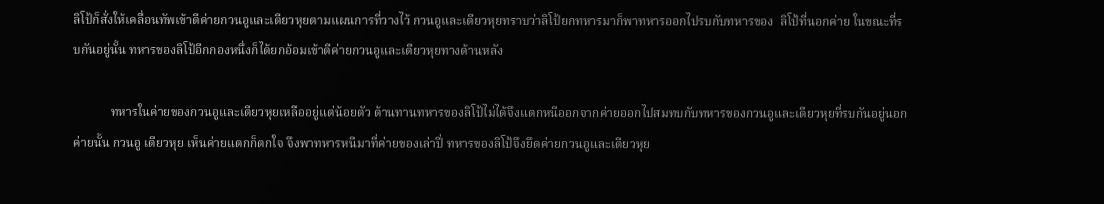ลิโป้ก็สั่งให้เคลื่อนทัพเข้าตีค่ายกวนอูและเตียวหุยตามแผนการที่วางไว้ กวนอูและเตียวหุยทราบว่าลิโป้ยกทหารมาก็พาทหารออกไปรบกับทหารของ  ลิโป้ที่นอกค่าย ในขณะที่รบกันอยู่นั้น ทหารของลิโป้อีกกองหนึ่งก็ได้ยกอ้อมเข้าตีค่ายกวนอูและเตียวหุยทางด้านหลัง

            ทหารในค่ายของกวนอูและเตียวหุยเหลืออยู่แต่น้อยตัว ต้านทานทหารของลิโป้ไม่ได้จึงแตกหนีออกจากค่ายออกไปสมทบกับทหารของกวนอูและเตียวหุยที่รบกันอยู่นอกค่ายนั้น กวนอู เตียวหุย เห็นค่ายแตกก็ตกใจ จึงพาทหารหนีมาที่ค่ายของเล่าปี่ ทหารของลิโป้จึงยึดค่ายกวนอูและเตียวหุย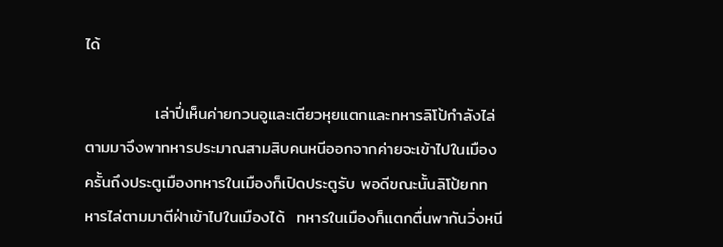ได้

            เล่าปี่เห็นค่ายกวนอูและเตียวหุยแตกและทหารลิโป้กำลังไล่ตามมาจึงพาทหารประมาณสามสิบคนหนีออกจากค่ายจะเข้าไปในเมือง ครั้นถึงประตูเมืองทหารในเมืองก็เปิดประตูรับ พอดีขณะนั้นลิโป้ยกทหารไล่ตามมาตีฝ่าเข้าไปในเมืองได้  ทหารในเมืองก็แตกตื่นพากันวิ่งหนี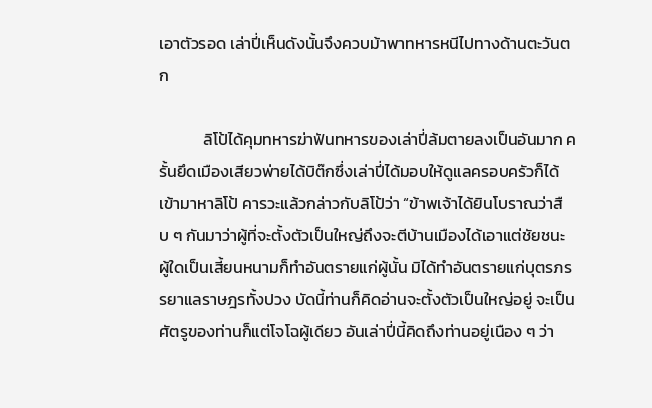เอาตัวรอด เล่าปี่เห็นดังนั้นจึงควบม้าพาทหารหนีไปทางด้านตะวันตก

            ลิโป้ได้คุมทหารฆ่าฟันทหารของเล่าปี่ล้มตายลงเป็นอันมาก ครั้นยึดเมืองเสียวพ่ายได้บิต๊กซึ่งเล่าปี่ได้มอบให้ดูแลครอบครัวก็ได้เข้ามาหาลิโป้ คารวะแล้วกล่าวกับลิโป้ว่า “ข้าพเจ้าได้ยินโบราณว่าสืบ ๆ กันมาว่าผู้ที่จะตั้งตัวเป็นใหญ่ถึงจะตีบ้านเมืองได้เอาแต่ชัยชนะ ผู้ใดเป็นเสี้ยนหนามก็ทำอันตรายแก่ผู้นั้น มิได้ทำอันตรายแก่บุตรภรรยาแลราษฎรทั้งปวง บัดนี้ท่านก็คิดอ่านจะตั้งตัวเป็นใหญ่อยู่ จะเป็นศัตรูของท่านก็แต่โจโฉผู้เดียว อันเล่าปี่นี้คิดถึงท่านอยู่เนือง ๆ ว่า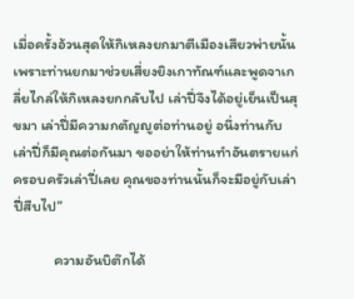เมื่อครั้งอ้วนสุดให้กิเหลงยกมาตีเมืองเสียวพ่ายนั้น เพราะท่านยกมาช่วยเสี่ยงยิงเกาทัณฑ์และพูดจาเกลี่ยไกล่ให้กิเหลงยกกลับไป เล่าปี่จึงได้อยู่เย็นเป็นสุขมา เล่าปี่มีความกตัญญูต่อท่านอยู่ อนึ่งท่านกับเล่าปี่ก็มีคุณต่อกันมา ขออย่าให้ท่านทำอันตรายแก่ครอบครัวเล่าปี่เลย คุณของท่านนั้นก็จะมีอยู่กับเล่าปี่สืบไป”

            ความอันบิต๊กได้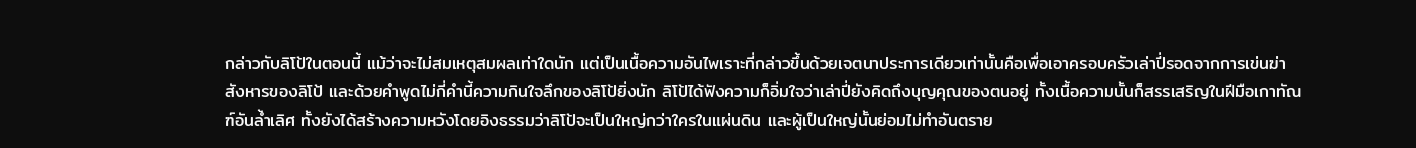กล่าวกับลิโป้ในตอนนี้ แม้ว่าจะไม่สมเหตุสมผลเท่าใดนัก แต่เป็นเนื้อความอันไพเราะที่กล่าวขึ้นด้วยเจตนาประการเดียวเท่านั้นคือเพื่อเอาครอบครัวเล่าปี่รอดจากการเข่นฆ่าสังหารของลิโป้ และด้วยคำพูดไม่กี่คำนี้ความกินใจลึกของลิโป้ยิ่งนัก ลิโป้ได้ฟังความก็อิ่มใจว่าเล่าปี่ยังคิดถึงบุญคุณของตนอยู่ ทั้งเนื้อความนั้นก็สรรเสริญในฝีมือเกาทัณฑ์อันล้ำเลิศ ทั้งยังได้สร้างความหวังโดยอิงธรรมว่าลิโป้จะเป็นใหญ่กว่าใครในแผ่นดิน และผู้เป็นใหญ่นั้นย่อมไม่ทำอันตราย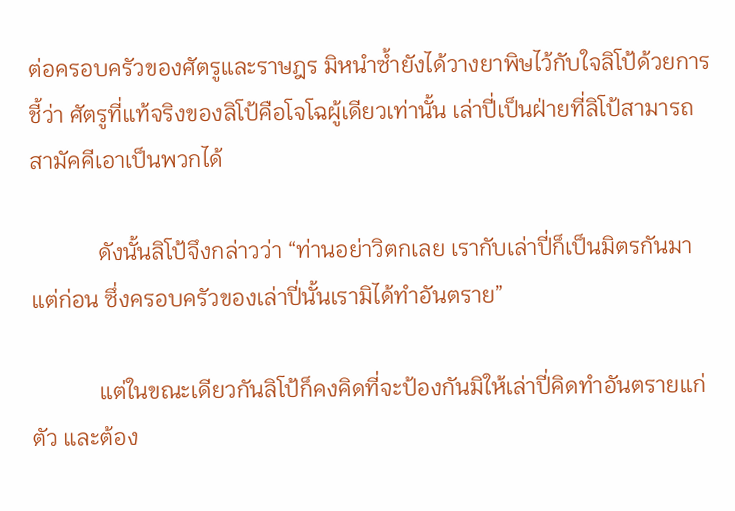ต่อครอบครัวของศัตรูและราษฎร มิหนำซ้ำยังได้วางยาพิษไว้กับใจลิโป้ด้วยการชี้ว่า ศัตรูที่แท้จริงของลิโป้คือโจโฉผู้เดียวเท่านั้น เล่าปี่เป็นฝ่ายที่ลิโป้สามารถสามัคคีเอาเป็นพวกได้

            ดังนั้นลิโป้จึงกล่าวว่า “ท่านอย่าวิตกเลย เรากับเล่าปี่ก็เป็นมิตรกันมาแต่ก่อน ซึ่งครอบครัวของเล่าปี่นั้นเรามิได้ทำอันตราย”

            แต่ในขณะเดียวกันลิโป้ก็คงคิดที่จะป้องกันมิให้เล่าปี่คิดทำอันตรายแก่ตัว และต้อง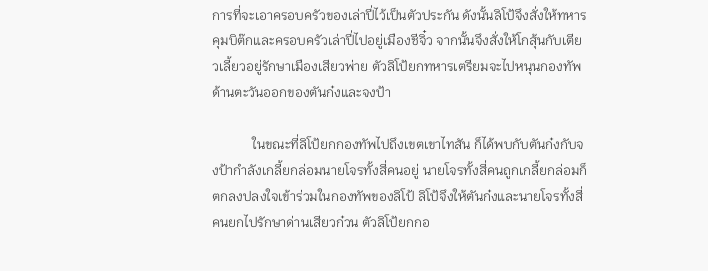การที่จะเอาครอบครัวของเล่าปี่ไว้เป็นตัวประกัน ดังนั้นลิโป้จึงสั่งให้ทหารคุมบิต๊กและครอบครัวเล่าปี่ไปอยู่เมืองชีจิ๋ว จากนั้นจึงสั่งให้โกสุ้นกับเตียวเลี้ยวอยู่รักษาเมืองเสียวพ่าย ตัวลิโป้ยกทหารเตรียมจะไปหนุนกองทัพด้านตะวันออกของตันก๋งและจงป้า

            ในขณะที่ลิโป้ยกกองทัพไปถึงเขตเขาไทสัน ก็ได้พบกับตันก๋งกับจงป้ากำลังเกลี้ยกล่อมนายโจรทั้งสี่คนอยู่ นายโจรทั้งสี่คนถูกเกลี้ยกล่อมก็ตกลงปลงใจเข้าร่วมในกองทัพของลิโป้ ลิโป้จึงให้ตันก๋งและนายโจรทั้งสี่คนยกไปรักษาด่านเสียวก๋วน ตัวลิโป้ยกกอ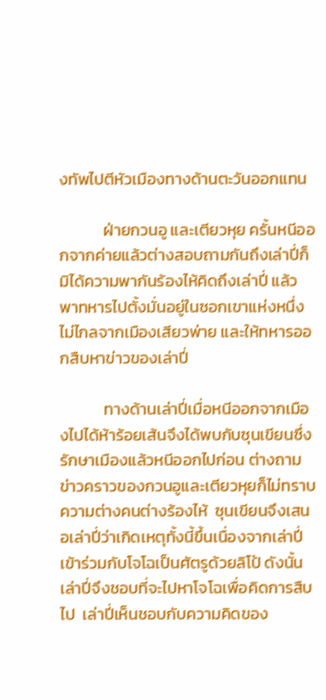งทัพไปตีหัวเมืองทางด้านตะวันออกแทน

            ฝ่ายกวนอู และเตียวหุย ครั้นหนีออกจากค่ายแล้วต่างสอบถามกันถึงเล่าปี่ก็มิได้ความพากันร้องไห้คิดถึงเล่าปี่ แล้วพาทหารไปตั้งมั่นอยู่ในซอกเขาแห่งหนึ่งไม่ไกลจากเมืองเสียวพ่าย และให้ทหารออกสืบหาข่าวของเล่าปี่

            ทางด้านเล่าปี่เมื่อหนีออกจากเมืองไปได้ห้าร้อยเส้นจึงได้พบกับซุนเขียนซึ่งรักษาเมืองแล้วหนีออกไปก่อน ต่างถามข่าวคราวของกวนอูและเตียวหุยก็ไม่ทราบความต่างคนต่างร้องไห้  ซุนเขียนจึงเสนอเล่าปี่ว่าเกิดเหตุทั้งนี้ขึ้นเนื่องจากเล่าปี่เข้าร่วมกับโจโฉเป็นศัตรูด้วยลิโป้ ดังนั้นเล่าปี่จึงชอบที่จะไปหาโจโฉเพื่อคิดการสืบไป  เล่าปี่เห็นชอบกับความคิดของ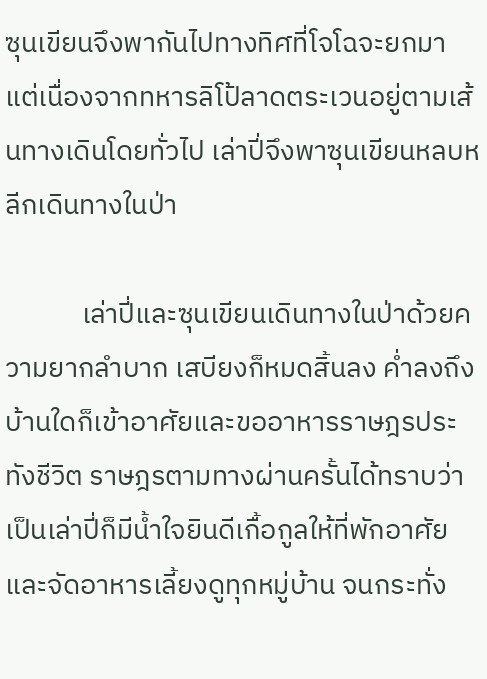ซุนเขียนจึงพากันไปทางทิศที่โจโฉจะยกมา แต่เนื่องจากทหารลิโป้ลาดตระเวนอยู่ตามเส้นทางเดินโดยทั่วไป เล่าปี่จึงพาซุนเขียนหลบหลีกเดินทางในป่า

            เล่าปี่และซุนเขียนเดินทางในป่าด้วยความยากลำบาก เสบียงก็หมดสิ้นลง ค่ำลงถึงบ้านใดก็เข้าอาศัยและขออาหารราษฎรประทังชีวิต ราษฎรตามทางผ่านครั้นได้ทราบว่าเป็นเล่าปี่ก็มีน้ำใจยินดีเกื้อกูลให้ที่พักอาศัยและจัดอาหารเลี้ยงดูทุกหมู่บ้าน จนกระทั่ง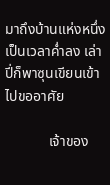มาถึงบ้านแห่งหนึ่งเป็นเวลาค่ำลง เล่าปี่ก็พาซุนเขียนเข้าไปขออาศัย

            เจ้าของ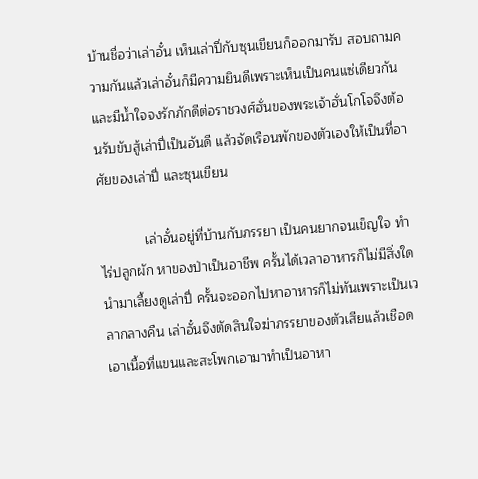บ้านชื่อว่าเล่าอั๋น เห็นเล่าปี่กับซุนเขียนก็ออกมารับ สอบถามความกันแล้วเล่าอั๋นก็มีความยินดีเพราะเห็นเป็นคนแซ่เดียวกัน และมีน้ำใจจงรักภักดีต่อราชวงศ์ฮั่นของพระเจ้าฮั่นโกโจจึงต้อนรับขับสู้เล่าปี่เป็นอันดี แล้วจัดเรือนพักของตัวเองให้เป็นที่อาศัยของเล่าปี่ และซุนเขียน

            เล่าอั๋นอยู่ที่บ้านกับภรรยา เป็นคนยากจนเข็ญใจ ทำไร่ปลูกผัก หาของป่าเป็นอาชีพ ครั้นได้เวลาอาหารก็ไม่มีสิ่งใดนำมาเลี้ยงดูเล่าปี่ ครั้นจะออกไปหาอาหารก็ไม่ทันเพราะเป็นเวลากลางคืน เล่าอั๋นจึงตัดสินใจฆ่าภรรยาของตัวเสียแล้วเชือดเอาเนื้อที่แขนและสะโพกเอามาทำเป็นอาหา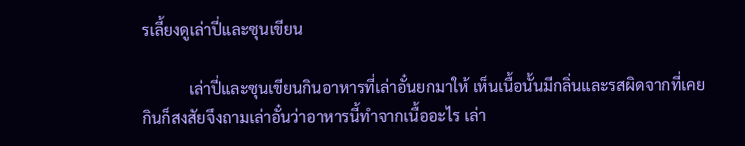รเลี้ยงดูเล่าปี่และซุนเขียน

            เล่าปี่และซุนเขียนกินอาหารที่เล่าอั๋นยกมาให้ เห็นเนื้อนั้นมีกลิ่นและรสผิดจากที่เคยกินก็สงสัยจึงถามเล่าอั๋นว่าอาหารนี้ทำจากเนื้ออะไร เล่า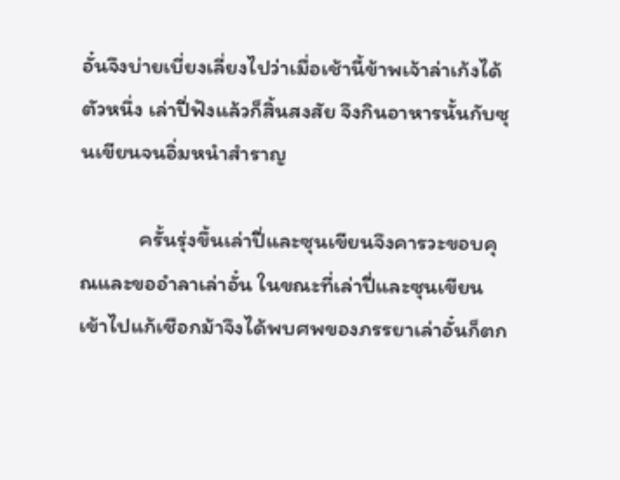อั๋นจึงบ่ายเบี่ยงเลี่ยงไปว่าเมื่อเช้านี้ข้าพเจ้าล่าเก้งได้ตัวหนึ่ง เล่าปี่ฟังแล้วก็สิ้นสงสัย จึงกินอาหารนั้นกับซุนเขียนจนอิ่มหนำสำราญ

            ครั้นรุ่งขึ้นเล่าปี่และซุนเขียนจึงคารวะขอบคุณและขออำลาเล่าอั๋น ในขณะที่เล่าปี่และซุนเขียนเข้าไปแก้เชือกม้าจึงได้พบศพของภรรยาเล่าอั๋นก็ตก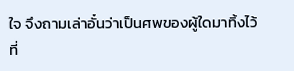ใจ จึงถามเล่าอั๋นว่าเป็นศพของผู้ใดมาทิ้งไว้ที่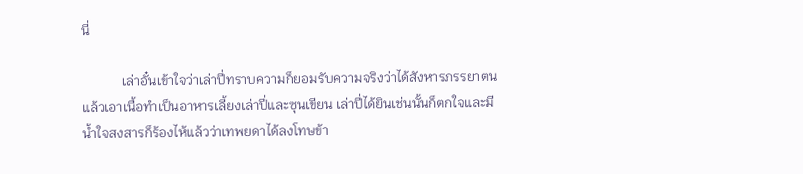นี่

            เล่าอั๋นเข้าใจว่าเล่าปี่ทราบความก็ยอมรับความจริงว่าได้สังหารภรรยาตนแล้วเอาเนื้อทำเป็นอาหารเลี้ยงเล่าปี่และซุนเขียน เล่าปี่ได้ยินเช่นนั้นก็ตกใจและมีน้ำใจสงสารก็ร้องไห้แล้วว่าเทพยดาได้ลงโทษข้า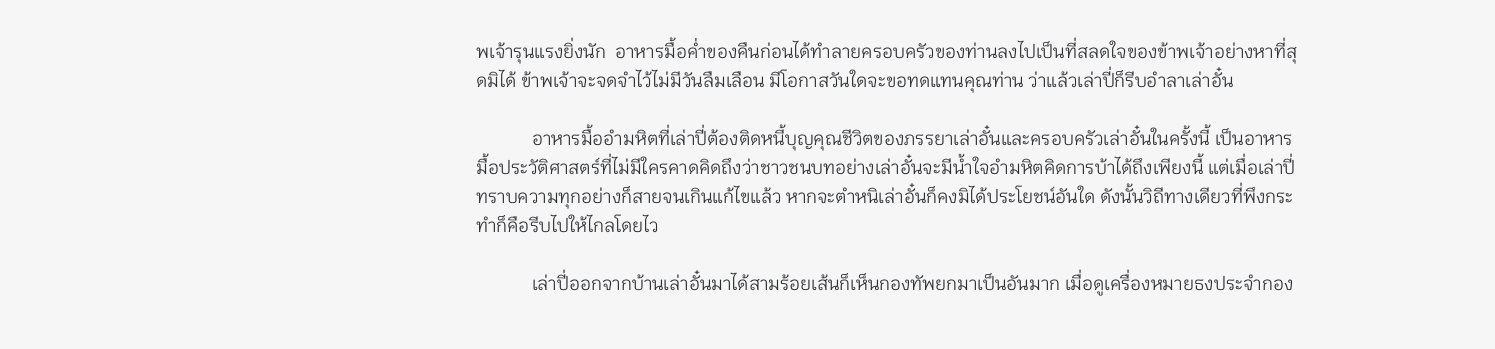พเจ้ารุนแรงยิ่งนัก  อาหารมื้อค่ำของคืนก่อนได้ทำลายครอบครัวของท่านลงไปเป็นที่สลดใจของข้าพเจ้าอย่างหาที่สุดมิได้ ข้าพเจ้าจะจดจำไว้ไม่มีวันลืมเลือน มีโอกาสวันใดจะขอทดแทนคุณท่าน ว่าแล้วเล่าปี่ก็รีบอำลาเล่าอั๋น

            อาหารมื้ออำมหิตที่เล่าปี่ต้องติดหนี้บุญคุณชีวิตของภรรยาเล่าอั๋นและครอบครัวเล่าอั๋นในครั้งนี้ เป็นอาหารมื้อประวัติศาสตร์ที่ไม่มีใครคาดคิดถึงว่าชาวชนบทอย่างเล่าอั๋นจะมีน้ำใจอำมหิตคิดการบ้าได้ถึงเพียงนี้ แต่เมื่อเล่าปี่ทราบความทุกอย่างก็สายจนเกินแก้ไขแล้ว หากจะตำหนิเล่าอั๋นก็คงมิได้ประโยชน์อันใด ดังนั้นวิถีทางเดียวที่พึงกระทำก็คือรีบไปให้ไกลโดยไว

            เล่าปี่ออกจากบ้านเล่าอั๋นมาได้สามร้อยเส้นก็เห็นกองทัพยกมาเป็นอันมาก เมื่อดูเครื่องหมายธงประจำกอง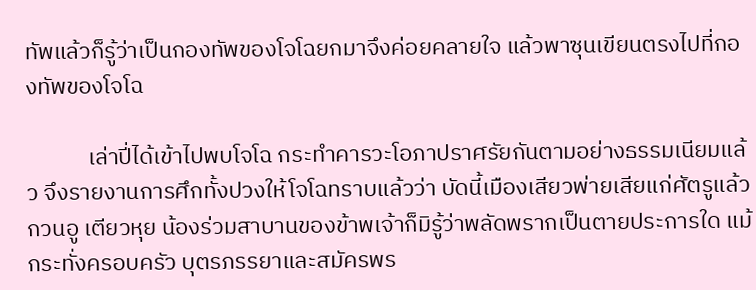ทัพแล้วก็รู้ว่าเป็นกองทัพของโจโฉยกมาจึงค่อยคลายใจ แล้วพาซุนเขียนตรงไปที่กองทัพของโจโฉ

            เล่าปี่ได้เข้าไปพบโจโฉ กระทำคารวะโอภาปราศรัยกันตามอย่างธรรมเนียมแล้ว จึงรายงานการศึกทั้งปวงให้โจโฉทราบแล้วว่า บัดนี้เมืองเสียวพ่ายเสียแก่ศัตรูแล้ว กวนอู เตียวหุย น้องร่วมสาบานของข้าพเจ้าก็มิรู้ว่าพลัดพรากเป็นตายประการใด แม้กระทั่งครอบครัว บุตรภรรยาและสมัครพร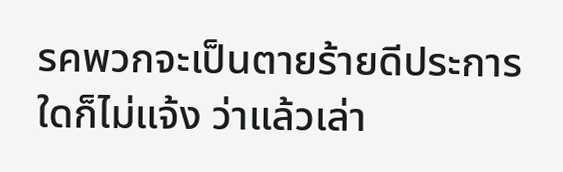รคพวกจะเป็นตายร้ายดีประการใดก็ไม่แจ้ง ว่าแล้วเล่า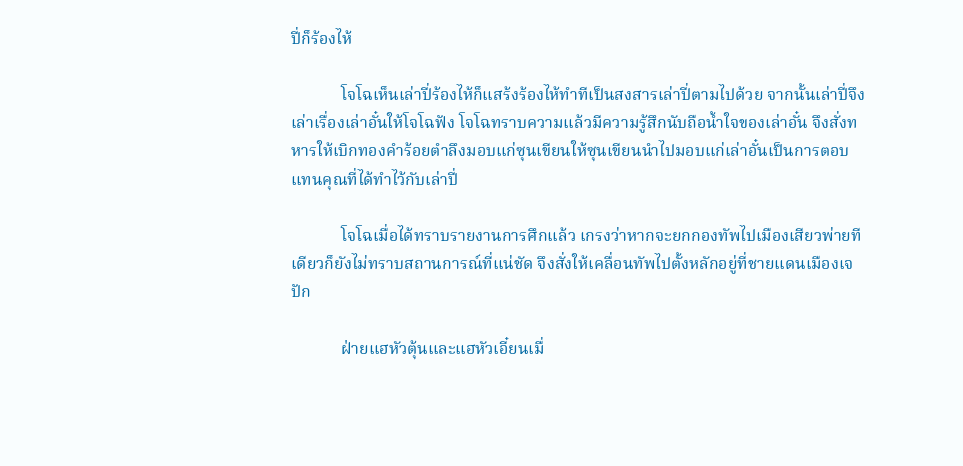ปี่ก็ร้องไห้

            โจโฉเห็นเล่าปี่ร้องไห้ก็แสร้งร้องไห้ทำทีเป็นสงสารเล่าปี่ตามไปด้วย จากนั้นเล่าปี่จึงเล่าเรื่องเล่าอั๋นให้โจโฉฟัง โจโฉทราบความแล้วมีความรู้สึกนับถือน้ำใจของเล่าอั๋น จึงสั่งทหารให้เบิกทองคำร้อยตำลึงมอบแก่ซุนเขียนให้ซุนเขียนนำไปมอบแก่เล่าอั๋นเป็นการตอบแทนคุณที่ได้ทำไว้กับเล่าปี่

            โจโฉเมื่อได้ทราบรายงานการศึกแล้ว เกรงว่าหากจะยกกองทัพไปเมืองเสียวพ่ายทีเดียวก็ยังไม่ทราบสถานการณ์ที่แน่ชัด จึงสั่งให้เคลื่อนทัพไปตั้งหลักอยู่ที่ชายแดนเมืองเจปัก

            ฝ่ายแฮหัวตุ้นและแฮหัวเอี๋ยนเมื่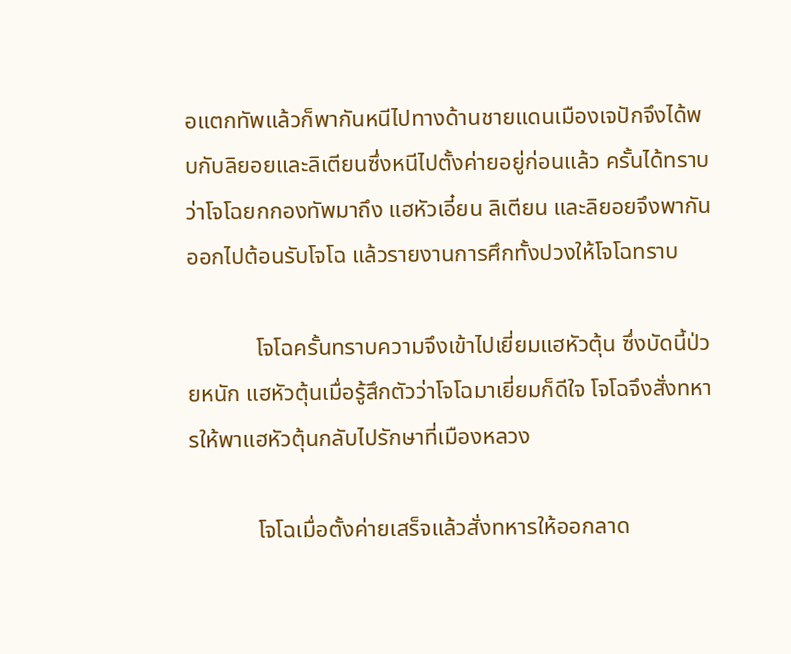อแตกทัพแล้วก็พากันหนีไปทางด้านชายแดนเมืองเจปักจึงได้พบกับลิยอยและลิเตียนซึ่งหนีไปตั้งค่ายอยู่ก่อนแล้ว ครั้นได้ทราบว่าโจโฉยกกองทัพมาถึง แฮหัวเอี๋ยน ลิเตียน และลิยอยจึงพากันออกไปต้อนรับโจโฉ แล้วรายงานการศึกทั้งปวงให้โจโฉทราบ

            โจโฉครั้นทราบความจึงเข้าไปเยี่ยมแฮหัวตุ้น ซึ่งบัดนี้ป่วยหนัก แฮหัวตุ้นเมื่อรู้สึกตัวว่าโจโฉมาเยี่ยมก็ดีใจ โจโฉจึงสั่งทหารให้พาแฮหัวตุ้นกลับไปรักษาที่เมืองหลวง

            โจโฉเมื่อตั้งค่ายเสร็จแล้วสั่งทหารให้ออกลาด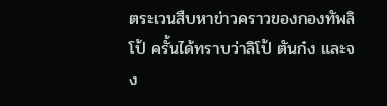ตระเวนสืบหาข่าวคราวของกองทัพลิโป้ ครั้นได้ทราบว่าลิโป้ ตันก๋ง และจง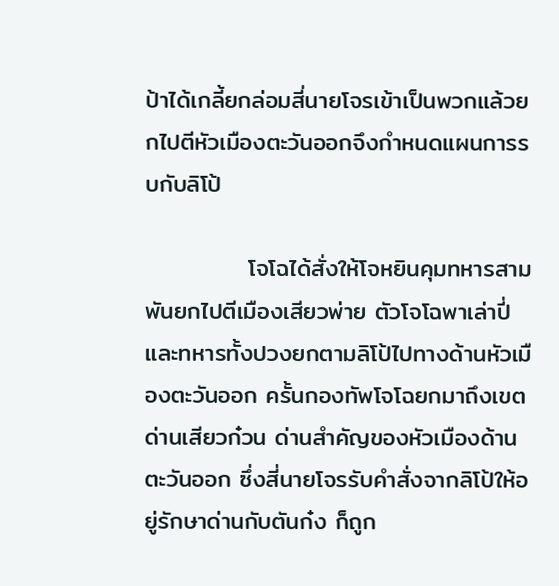ป้าได้เกลี้ยกล่อมสี่นายโจรเข้าเป็นพวกแล้วยกไปตีหัวเมืองตะวันออกจึงกำหนดแผนการรบกับลิโป้

            โจโฉได้สั่งให้โจหยินคุมทหารสามพันยกไปตีเมืองเสียวพ่าย ตัวโจโฉพาเล่าปี่และทหารทั้งปวงยกตามลิโป้ไปทางด้านหัวเมืองตะวันออก ครั้นกองทัพโจโฉยกมาถึงเขตด่านเสียวก๋วน ด่านสำคัญของหัวเมืองด้านตะวันออก ซึ่งสี่นายโจรรับคำสั่งจากลิโป้ให้อยู่รักษาด่านกับตันก๋ง ก็ถูก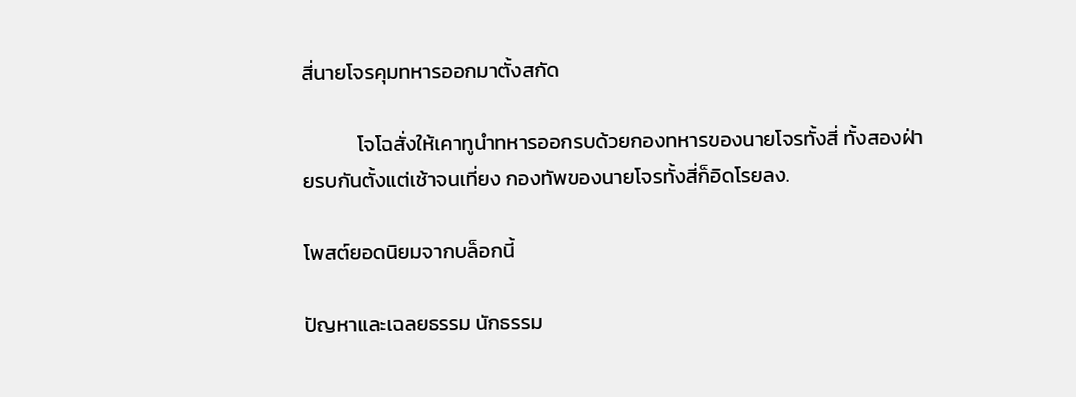สี่นายโจรคุมทหารออกมาตั้งสกัด

            โจโฉสั่งให้เคาทูนำทหารออกรบด้วยกองทหารของนายโจรทั้งสี่ ทั้งสองฝ่ายรบกันตั้งแต่เช้าจนเที่ยง กองทัพของนายโจรทั้งสี่ก็อิดโรยลง.

โพสต์ยอดนิยมจากบล็อกนี้

ปัญหาและเฉลยธรรม นักธรรม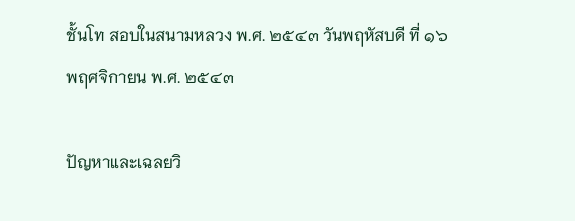ชั้นโท สอบในสนามหลวง พ.ศ. ๒๕๔๓ วันพฤหัสบดี ที่ ๑๖ พฤศจิกายน พ.ศ. ๒๕๔๓

ปัญหาและเฉลยวิ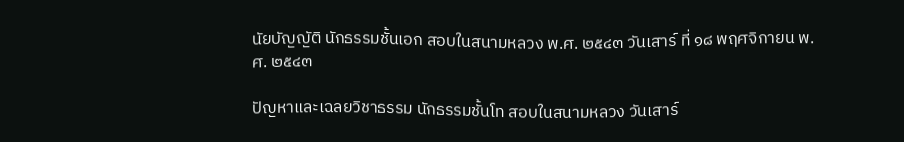นัยบัญญัติ นักธรรมชั้นเอก สอบในสนามหลวง พ.ศ. ๒๕๔๓ วันเสาร์ ที่ ๑๘ พฤศจิกายน พ.ศ. ๒๕๔๓

ปัญหาและเฉลยวิชาธรรม นักธรรมชั้นโท สอบในสนามหลวง วันเสาร์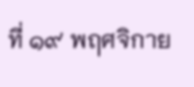ที่ ๑๙ พฤศจิกาย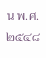น พ.ศ. ๒๕๔๘